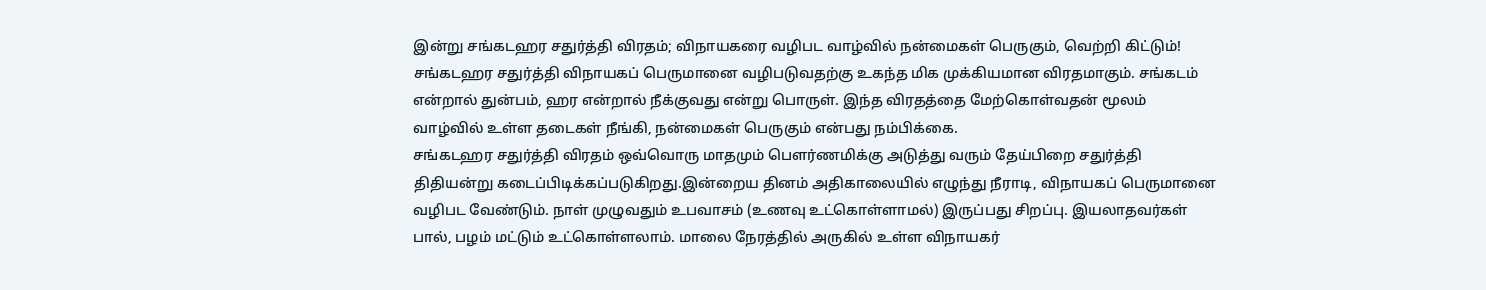இன்று சங்கடஹர சதுர்த்தி விரதம்; விநாயகரை வழிபட வாழ்வில் நன்மைகள் பெருகும், வெற்றி கிட்டும்!
சங்கடஹர சதுர்த்தி விநாயகப் பெருமானை வழிபடுவதற்கு உகந்த மிக முக்கியமான விரதமாகும். சங்கடம் என்றால் துன்பம், ஹர என்றால் நீக்குவது என்று பொருள். இந்த விரதத்தை மேற்கொள்வதன் மூலம் வாழ்வில் உள்ள தடைகள் நீங்கி, நன்மைகள் பெருகும் என்பது நம்பிக்கை.
சங்கடஹர சதுர்த்தி விரதம் ஒவ்வொரு மாதமும் பௌர்ணமிக்கு அடுத்து வரும் தேய்பிறை சதுர்த்தி திதியன்று கடைப்பிடிக்கப்படுகிறது.இன்றைய தினம் அதிகாலையில் எழுந்து நீராடி, விநாயகப் பெருமானை வழிபட வேண்டும். நாள் முழுவதும் உபவாசம் (உணவு உட்கொள்ளாமல்) இருப்பது சிறப்பு. இயலாதவர்கள் பால், பழம் மட்டும் உட்கொள்ளலாம். மாலை நேரத்தில் அருகில் உள்ள விநாயகர்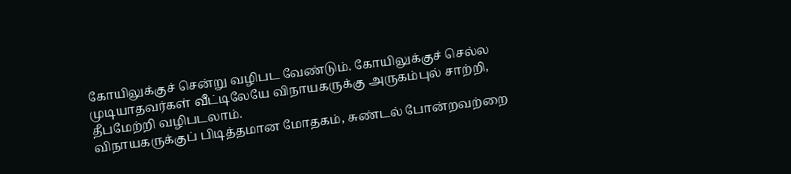கோயிலுக்குச் சென்று வழிபட வேண்டும். கோயிலுக்குச் செல்ல முடியாதவர்கள் வீட்டிலேயே விநாயகருக்கு அருகம்புல் சாற்றி, தீபமேற்றி வழிபடலாம்.
விநாயகருக்குப் பிடித்தமான மோதகம், சுண்டல் போன்றவற்றை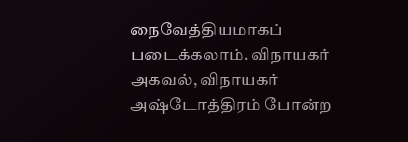நைவேத்தியமாகப் படைக்கலாம். விநாயகர் அகவல், விநாயகர் அஷ்டோத்திரம் போன்ற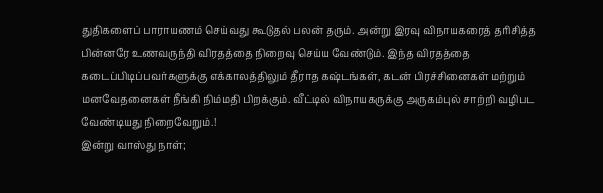துதிகளைப் பாராயணம் செய்வது கூடுதல் பலன் தரும். அன்று இரவு விநாயகரைத் தரிசித்த பின்னரே உணவருந்தி விரதத்தை நிறைவு செய்ய வேண்டும். இந்த விரதத்தை கடைப்பிடிப்பவர்களுக்கு எக்காலத்திலும் தீராத கஷ்டங்கள், கடன் பிரச்சினைகள் மற்றும் மனவேதனைகள் நீங்கி நிம்மதி பிறக்கும். வீட்டில் விநாயகருக்கு அருகம்புல் சாற்றி வழிபட வேண்டியது நிறைவேறும்.!
இன்று வாஸ்து நாள்;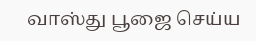வாஸ்து பூஜை செய்ய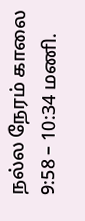நல்ல நேரம் காலை 9:58 – 10:34 மணி.